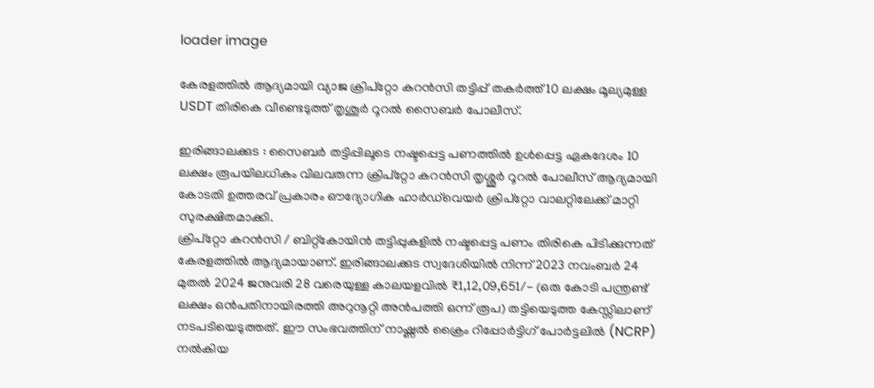loader image

കേരളത്തിൽ ആദ്യമായി വ്യാജ ക്രിപ്റ്റോ കറൻസി തട്ടിപ്പ് തകർത്ത് 10 ലക്ഷം മൂല്യമുള്ള USDT തിരികെ വീണ്ടെടുത്ത് തൃശൂർ റൂറൽ സൈബർ പോലീസ്.

ഇരിങ്ങാലക്കുട : സൈബർ തട്ടിപ്പിലൂടെ നഷ്ടപ്പെട്ട പണത്തിൽ ഉൾപ്പെട്ട ഏകദേശം 10 ലക്ഷം രൂപയിലധികം വിലവരുന്ന ക്രിപ്റ്റോ കറൻസി തൃശ്ശൂർ റൂറൽ പോലീസ് ആദ്യമായി കോടതി ഉത്തരവ് പ്രകാരം ഔദ്യോഗിക ഹാർഡ്‌വെയർ ക്രിപ്റ്റോ വാലറ്റിലേക്ക് മാറ്റി സുരക്ഷിതമാക്കി.
ക്രിപ്റ്റോ കറൻസി / ബിറ്റ്‌കോയിൻ തട്ടിപ്പുകളിൽ നഷ്ടപ്പെട്ട പണം തിരികെ പിടിക്കുന്നത് കേരളത്തിൽ ആദ്യമായാണ്. ഇരിങ്ങാലക്കുട സ്വദേശിയിൽ നിന്ന് 2023 നവംബർ 24 മുതൽ 2024 ജനുവരി 28 വരെയുള്ള കാലയളവിൽ ₹1,12,09,651/- (ഒരു കോടി പന്ത്രണ്ട് ലക്ഷം ഒൻപതിനായിരത്തി അറുനൂറ്റി അൻപത്തി ഒന്ന് രൂപ) തട്ടിയെടുത്ത കേസ്സിലാണ് നടപടിയെടുത്തത്. ഈ സംഭവത്തിന് നാഷ്ണൽ ക്രൈം റിപ്പോർട്ടിഗ് പോർട്ടലിൽ (NCRP) നൽകിയ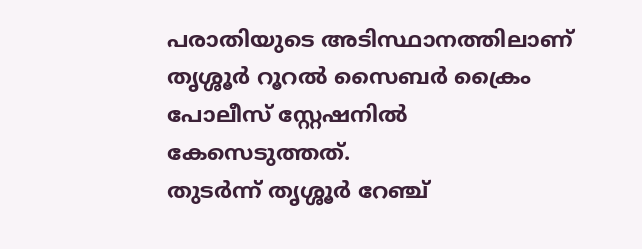പരാതിയുടെ അടിസ്ഥാനത്തിലാണ് തൃശ്ശൂർ റൂറൽ സൈബർ ക്രൈം പോലീസ് സ്റ്റേഷനിൽ കേസെടുത്തത്.
തുടർന്ന് തൃശ്ശൂർ റേഞ്ച്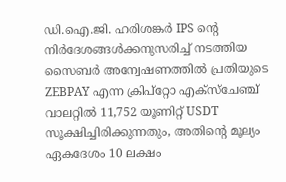ഡി.ഐ.ജി. ഹരിശങ്കർ IPS ന്റെ നിർദേശങ്ങൾക്കനുസരിച്ച് നടത്തിയ സൈബർ അന്വേഷണത്തിൽ പ്രതിയുടെ ZEBPAY എന്ന ക്രിപ്റ്റോ എക്സ്ചേഞ്ച് വാലറ്റിൽ 11,752 യൂണിറ്റ് USDT സൂക്ഷിച്ചിരിക്കുന്നതും, അതിന്റെ മൂല്യം ഏകദേശം 10 ലക്ഷം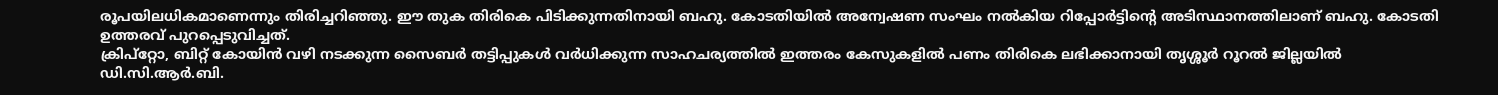രൂപയിലധികമാണെന്നും തിരിച്ചറിഞ്ഞു. ഈ തുക തിരികെ പിടിക്കുന്നതിനായി ബഹു. കോടതിയിൽ അന്വേഷണ സംഘം നൽകിയ റിപ്പോർട്ടിന്റെ അടിസ്ഥാനത്തിലാണ് ബഹു. കോടതി ഉത്തരവ് പുറപ്പെടുവിച്ചത്.
ക്രിപ്റ്റോ, ബിറ്റ് കോയിൻ വഴി നടക്കുന്ന സൈബർ തട്ടിപ്പുകൾ വർധിക്കുന്ന സാഹചര്യത്തിൽ ഇത്തരം കേസുകളിൽ പണം തിരികെ ലഭിക്കാനായി തൃശ്ശൂർ റൂറൽ ജില്ലയിൽ ഡി.സി.ആർ.ബി.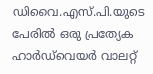ഡിവൈ.എസ്.പി.യുടെ പേരിൽ ഒരു പ്രത്യേക ഹാർഡ്‌വെയർ വാലറ്റ്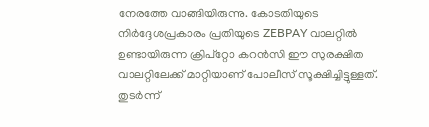നേരത്തേ വാങ്ങിയിരുന്നു. കോടതിയുടെ നിർദ്ദേശപ്രകാരം പ്രതിയുടെ ZEBPAY വാലറ്റിൽ ഉണ്ടായിരുന്ന ക്രിപ്റ്റോ കറൻസി ഈ സുരക്ഷിത വാലറ്റിലേക്ക് മാറ്റിയാണ് പോലീസ് സൂക്ഷിച്ചിട്ടുള്ളത്. തുടർന്ന്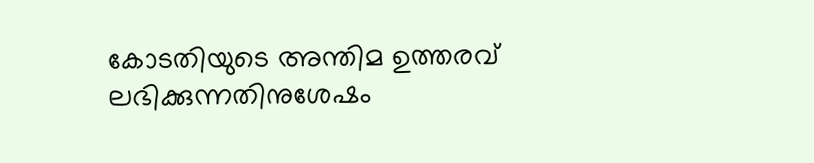കോടതിയുടെ അന്തിമ ഉത്തരവ് ലഭിക്കുന്നതിനുശേഷം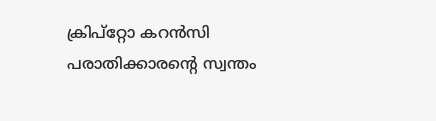ക്രിപ്റ്റോ കറൻസി പരാതിക്കാരന്റെ സ്വന്തം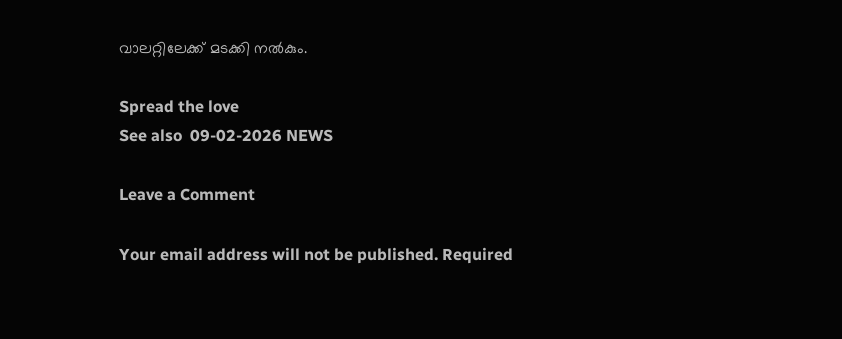വാലറ്റിലേക്ക് മടക്കി നൽകും.

Spread the love
See also  09-02-2026 NEWS

Leave a Comment

Your email address will not be published. Required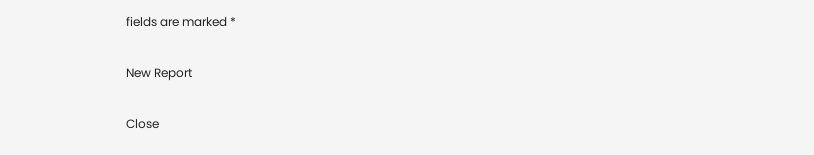fields are marked *

New Report

Close